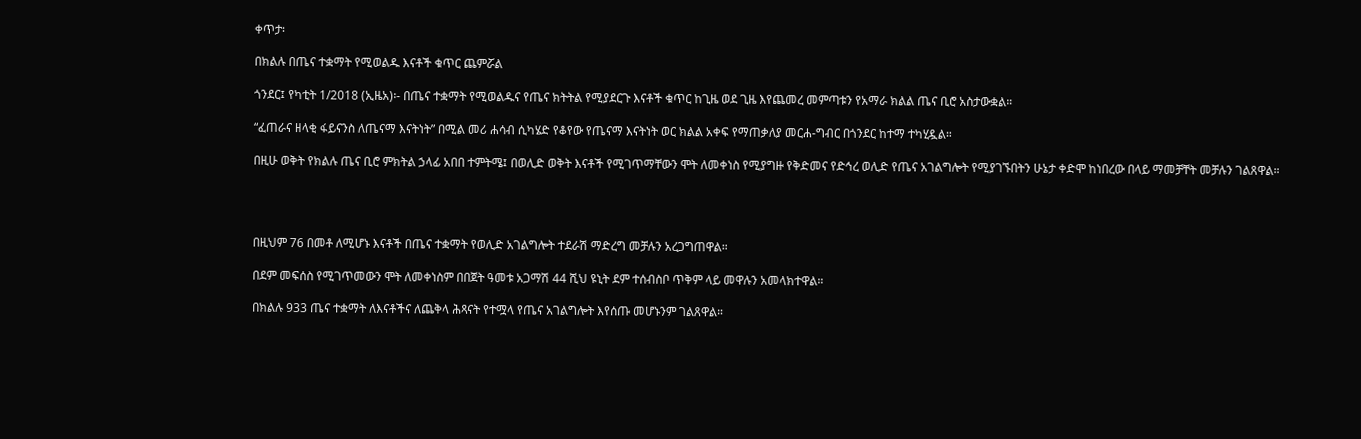ቀጥታ፡

በክልሉ በጤና ተቋማት የሚወልዱ እናቶች ቁጥር ጨምሯል

ጎንደር፤ የካቲት 1/2018 (ኢዜአ)፡- በጤና ተቋማት የሚወልዱና የጤና ክትትል የሚያደርጉ እናቶች ቁጥር ከጊዜ ወደ ጊዜ እየጨመረ መምጣቱን የአማራ ክልል ጤና ቢሮ አስታውቋል።

“ፈጠራና ዘላቂ ፋይናንስ ለጤናማ እናትነት” በሚል መሪ ሐሳብ ሲካሄድ የቆየው የጤናማ እናትነት ወር ክልል አቀፍ የማጠቃለያ መርሐ-ግብር በጎንደር ከተማ ተካሂዷል።

በዚሁ ወቅት የክልሉ ጤና ቢሮ ምክትል ኃላፊ አበበ ተምትሜ፤ በወሊድ ወቅት እናቶች የሚገጥማቸውን ሞት ለመቀነስ የሚያግዙ የቅድመና የድኅረ ወሊድ የጤና አገልግሎት የሚያገኙበትን ሁኔታ ቀድሞ ከነበረው በላይ ማመቻቸት መቻሉን ገልጸዋል።




በዚህም 76 በመቶ ለሚሆኑ እናቶች በጤና ተቋማት የወሊድ አገልግሎት ተደራሽ ማድረግ መቻሉን አረጋግጠዋል።

በደም መፍሰስ የሚገጥመውን ሞት ለመቀነስም በበጀት ዓመቱ አጋማሽ 44 ሺህ ዩኒት ደም ተሰብስቦ ጥቅም ላይ መዋሉን አመላክተዋል።

በክልሉ 933 ጤና ተቋማት ለእናቶችና ለጨቅላ ሕጻናት የተሟላ የጤና አገልግሎት እየሰጡ መሆኑንም ገልጸዋል።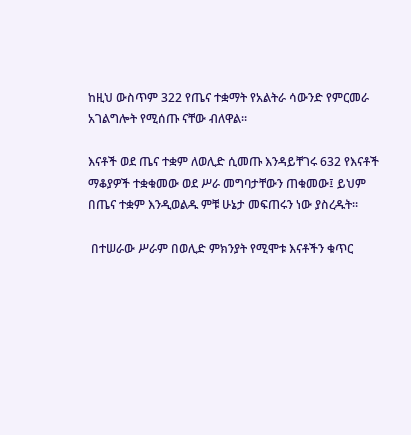ከዚህ ውስጥም 322 የጤና ተቋማት የአልትራ ሳውንድ የምርመራ አገልግሎት የሚሰጡ ናቸው ብለዋል።

እናቶች ወደ ጤና ተቋም ለወሊድ ሲመጡ እንዳይቸገሩ 632 የእናቶች ማቆያዎች ተቋቁመው ወደ ሥራ መግባታቸውን ጠቁመው፤ ይህም በጤና ተቋም እንዲወልዱ ምቹ ሁኔታ መፍጠሩን ነው ያስረዱት።

 በተሠራው ሥራም በወሊድ ምክንያት የሚሞቱ እናቶችን ቁጥር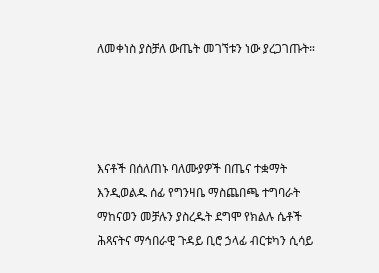ለመቀነስ ያስቻለ ውጤት መገኘቱን ነው ያረጋገጡት።




እናቶች በሰለጠኑ ባለሙያዎች በጤና ተቋማት እንዲወልዱ ሰፊ የግንዛቤ ማስጨበጫ ተግባራት ማከናወን መቻሉን ያስረዱት ደግሞ የክልሉ ሴቶች ሕጻናትና ማኅበራዊ ጉዳይ ቢሮ ኃላፊ ብርቱካን ሲሳይ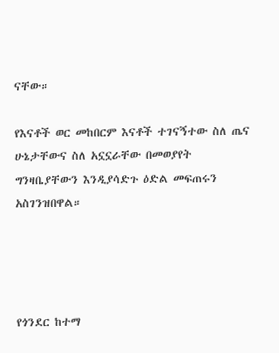ናቸው።

የእናቶች ወር መከበርም እናቶች ተገናኝተው ስለ ጤና ሁኔታቸውና ስለ አኗኗራቸው በመወያየት ግንዛቤያቸውን እንዲያሳድጉ ዕድል መፍጠሩን አስገንዝበዋል።




የጎንደር ከተማ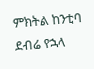ምክትል ከንቲባ ደብሬ የኋላ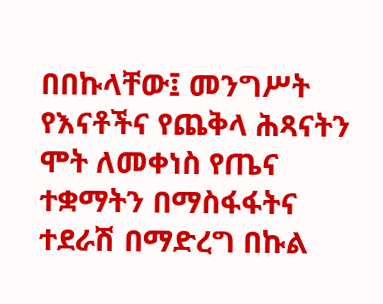በበኩላቸው፤ መንግሥት የእናቶችና የጨቅላ ሕጻናትን ሞት ለመቀነስ የጤና ተቋማትን በማስፋፋትና ተደራሽ በማድረግ በኩል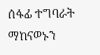ሰፋፊ ተግባራት ማከናወኑን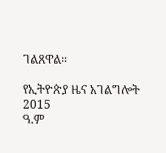ገልጸዋል።

የኢትዮጵያ ዜና አገልግሎት
2015
ዓ.ም